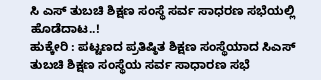ಸಿ ಎಸ್ ತುಬಚಿ ಶಿಕ್ಷಣ ಸಂಸ್ಥೆ ಸರ್ವ ಸಾಧರಣ ಸಭೆಯಲ್ಲಿ ಹೊಡೆದಾಟ..!
ಹುಕ್ಕೇರಿ : ಪಟ್ಟಣದ ಪ್ರತಿಷ್ಠಿತ ಶಿಕ್ಷಣ ಸಂಸ್ಥೆಯಾದ ಸಿಎಸ್ ತುಬಚಿ ಶಿಕ್ಷಣ ಸಂಸ್ಥೆಯ ಸರ್ವ ಸಾಧಾರಣ ಸಭೆ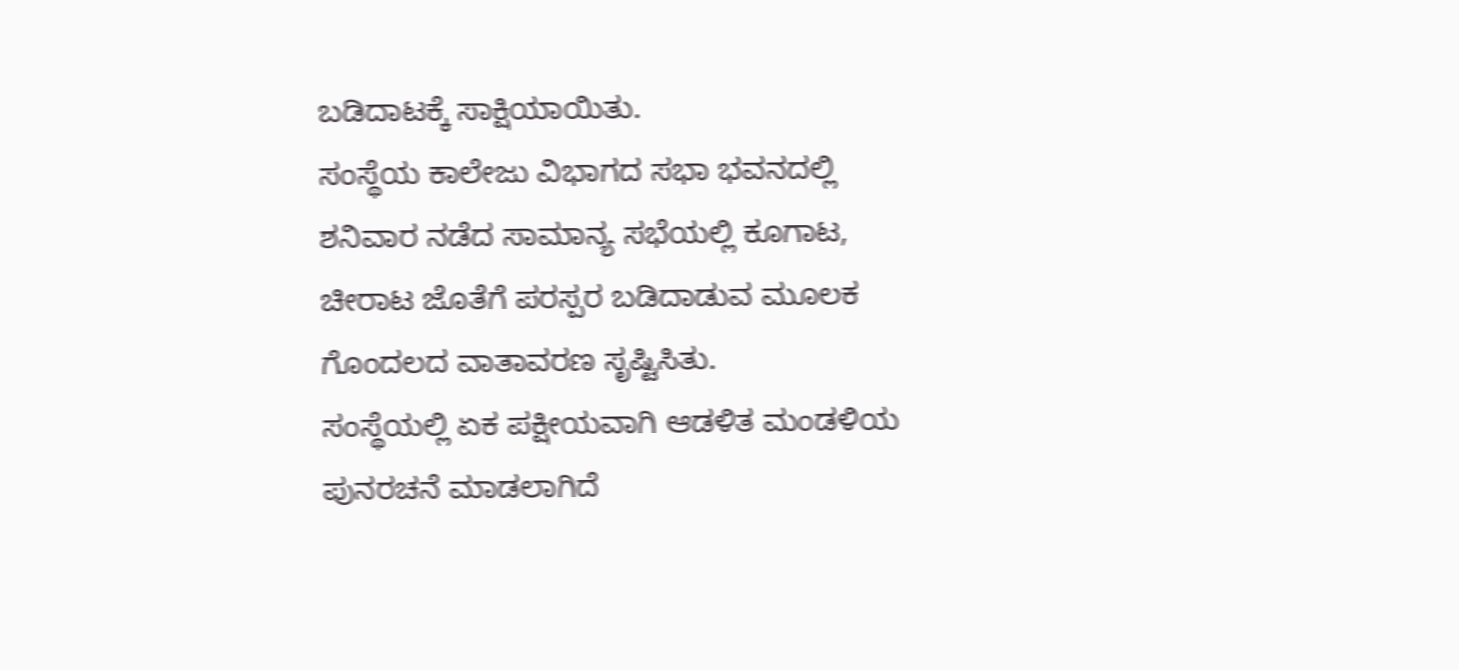ಬಡಿದಾಟಕ್ಕೆ ಸಾಕ್ಷಿಯಾಯಿತು.
ಸಂಸ್ಥೆಯ ಕಾಲೇಜು ವಿಭಾಗದ ಸಭಾ ಭವನದಲ್ಲಿ ಶನಿವಾರ ನಡೆದ ಸಾಮಾನ್ಯ ಸಭೆಯಲ್ಲಿ ಕೂಗಾಟ, ಚೀರಾಟ ಜೊತೆಗೆ ಪರಸ್ಪರ ಬಡಿದಾಡುವ ಮೂಲಕ ಗೊಂದಲದ ವಾತಾವರಣ ಸೃಷ್ಟಿಸಿತು.
ಸಂಸ್ಥೆಯಲ್ಲಿ ಏಕ ಪಕ್ಷೀಯವಾಗಿ ಆಡಳಿತ ಮಂಡಳಿಯ ಪುನರಚನೆ ಮಾಡಲಾಗಿದೆ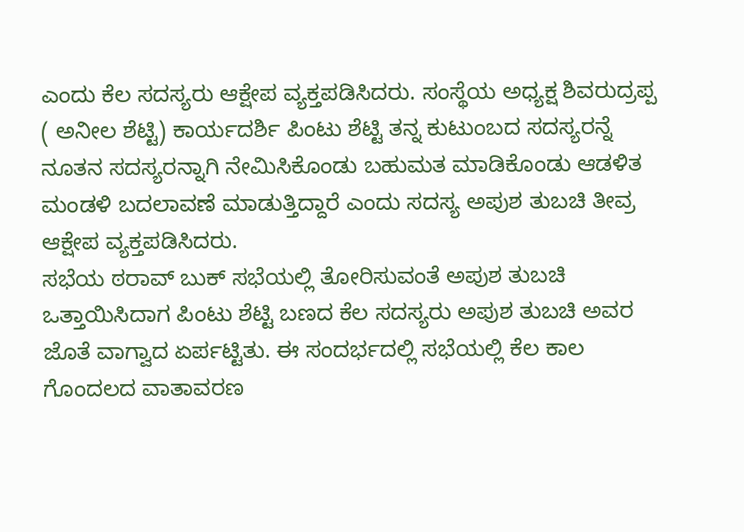ಎಂದು ಕೆಲ ಸದಸ್ಯರು ಆಕ್ಷೇಪ ವ್ಯಕ್ತಪಡಿಸಿದರು. ಸಂಸ್ಥೆಯ ಅಧ್ಯಕ್ಷ ಶಿವರುದ್ರಪ್ಪ ( ಅನೀಲ ಶೆಟ್ಟಿ) ಕಾರ್ಯದರ್ಶಿ ಪಿಂಟು ಶೆಟ್ಟಿ ತನ್ನ ಕುಟುಂಬದ ಸದಸ್ಯರನ್ನೆ ನೂತನ ಸದಸ್ಯರನ್ನಾಗಿ ನೇಮಿಸಿಕೊಂಡು ಬಹುಮತ ಮಾಡಿಕೊಂಡು ಆಡಳಿತ ಮಂಡಳಿ ಬದಲಾವಣೆ ಮಾಡುತ್ತಿದ್ದಾರೆ ಎಂದು ಸದಸ್ಯ ಅಪುಶ ತುಬಚಿ ತೀವ್ರ ಆಕ್ಷೇಪ ವ್ಯಕ್ತಪಡಿಸಿದರು.
ಸಭೆಯ ಠರಾವ್ ಬುಕ್ ಸಭೆಯಲ್ಲಿ ತೋರಿಸುವಂತೆ ಅಪುಶ ತುಬಚಿ ಒತ್ತಾಯಿಸಿದಾಗ ಪಿಂಟು ಶೆಟ್ಟಿ ಬಣದ ಕೆಲ ಸದಸ್ಯರು ಅಪುಶ ತುಬಚಿ ಅವರ ಜೊತೆ ವಾಗ್ವಾದ ಏರ್ಪಟ್ಟಿತು. ಈ ಸಂದರ್ಭದಲ್ಲಿ ಸಭೆಯಲ್ಲಿ ಕೆಲ ಕಾಲ ಗೊಂದಲದ ವಾತಾವರಣ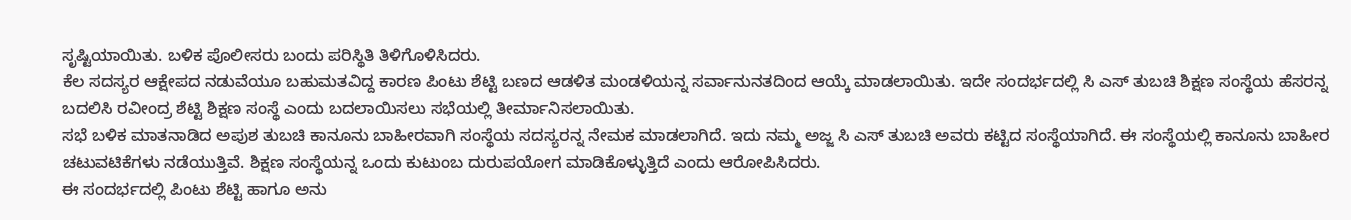ಸೃಷ್ಟಿಯಾಯಿತು. ಬಳಿಕ ಪೊಲೀಸರು ಬಂದು ಪರಿಸ್ಥಿತಿ ತಿಳಿಗೊಳಿಸಿದರು.
ಕೆಲ ಸದಸ್ಯರ ಆಕ್ಷೇಪದ ನಡುವೆಯೂ ಬಹುಮತವಿದ್ದ ಕಾರಣ ಪಿಂಟು ಶೆಟ್ಟಿ ಬಣದ ಆಡಳಿತ ಮಂಡಳಿಯನ್ನ ಸರ್ವಾನುನತದಿಂದ ಆಯ್ಕೆ ಮಾಡಲಾಯಿತು. ಇದೇ ಸಂದರ್ಭದಲ್ಲಿ ಸಿ ಎಸ್ ತುಬಚಿ ಶಿಕ್ಷಣ ಸಂಸ್ಥೆಯ ಹೆಸರನ್ನ ಬದಲಿಸಿ ರವೀಂದ್ರ ಶೆಟ್ಟಿ ಶಿಕ್ಷಣ ಸಂಸ್ಥೆ ಎಂದು ಬದಲಾಯಿಸಲು ಸಭೆಯಲ್ಲಿ ತೀರ್ಮಾನಿಸಲಾಯಿತು.
ಸಭೆ ಬಳಿಕ ಮಾತನಾಡಿದ ಅಪುಶ ತುಬಚಿ ಕಾನೂನು ಬಾಹೀರವಾಗಿ ಸಂಸ್ಥೆಯ ಸದಸ್ಯರನ್ನ ನೇಮಕ ಮಾಡಲಾಗಿದೆ. ಇದು ನಮ್ಮ ಅಜ್ಜ ಸಿ ಎಸ್ ತುಬಚಿ ಅವರು ಕಟ್ಟಿದ ಸಂಸ್ಥೆಯಾಗಿದೆ. ಈ ಸಂಸ್ಥೆಯಲ್ಲಿ ಕಾನೂನು ಬಾಹೀರ ಚಟುವಟಿಕೆಗಳು ನಡೆಯುತ್ತಿವೆ. ಶಿಕ್ಷಣ ಸಂಸ್ಥೆಯನ್ನ ಒಂದು ಕುಟುಂಬ ದುರುಪಯೋಗ ಮಾಡಿಕೊಳ್ಳುತ್ತಿದೆ ಎಂದು ಆರೋಪಿಸಿದರು.
ಈ ಸಂದರ್ಭದಲ್ಲಿ ಪಿಂಟು ಶೆಟ್ಟಿ ಹಾಗೂ ಅನು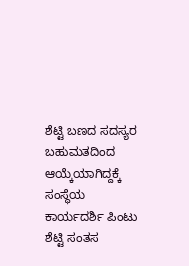ಶೆಟ್ಟಿ ಬಣದ ಸದಸ್ಯರ ಬಹುಮತದಿಂದ ಆಯ್ಕೆಯಾಗಿದ್ದಕ್ಕೆ ಸಂಸ್ಥೆಯ ಕಾರ್ಯದರ್ಶಿ ಪಿಂಟು ಶೆಟ್ಟಿ ಸಂತಸ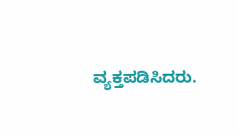ವ್ಯಕ್ತಪಡಿಸಿದರು.